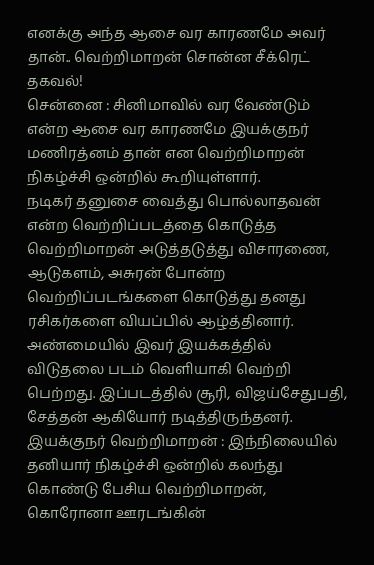எனக்கு அந்த ஆசை வர காரணமே அவர் தான்.. வெற்றிமாறன் சொன்ன சீக்ரெட் தகவல்!
சென்னை : சினிமாவில் வர வேண்டும் என்ற ஆசை வர காரணமே இயக்குநர் மணிரத்னம் தான் என வெற்றிமாறன் நிகழ்ச்சி ஒன்றில் கூறியுள்ளார்.
நடிகர் தனுசை வைத்து பொல்லாதவன் என்ற வெற்றிப்படத்தை கொடுத்த வெற்றிமாறன் அடுத்தடுத்து விசாரணை, ஆடுகளம், அசுரன் போன்ற வெற்றிப்படங்களை கொடுத்து தனது ரசிகர்களை வியப்பில் ஆழ்த்தினார்.
அண்மையில் இவர் இயக்கத்தில் விடுதலை படம் வெளியாகி வெற்றி பெற்றது. இப்படத்தில் சூரி, விஜய்சேதுபதி, சேத்தன் ஆகியோர் நடித்திருந்தனர்.
இயக்குநர் வெற்றிமாறன் : இந்நிலையில் தனியார் நிகழ்ச்சி ஒன்றில் கலந்து கொண்டு பேசிய வெற்றிமாறன், கொரோனா ஊரடங்கின்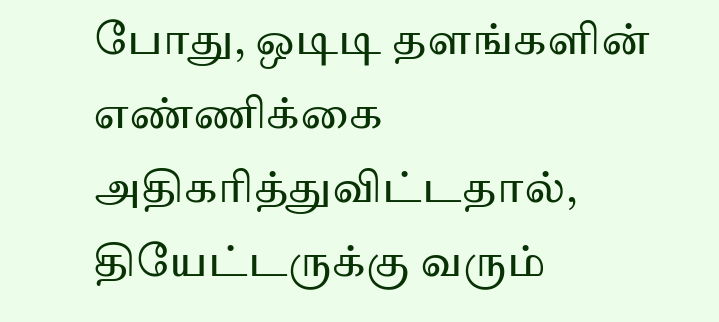போது, ஒடிடி தளங்களின் எண்ணிக்கை அதிகரித்துவிட்டதால், தியேட்டருக்கு வரும்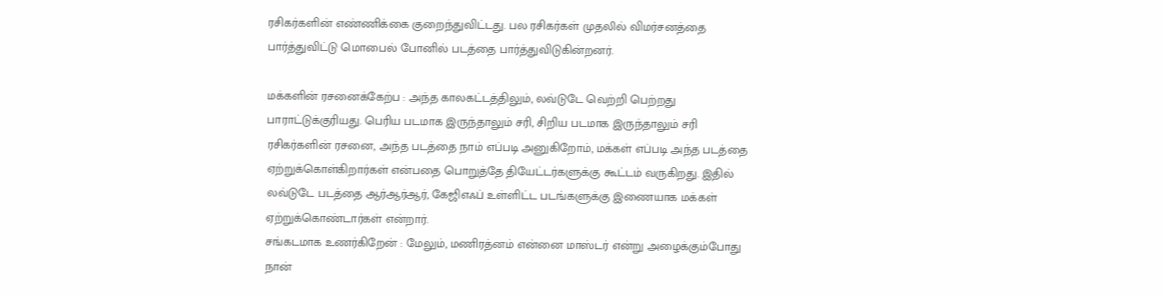ரசிகர்களின் எண்ணிக்கை குறைந்துவிட்டது. பல ரசிகர்கள் முதலில் விமர்சனத்தை பார்த்துவிட்டு மொபைல் போனில் படத்தை பார்த்துவிடுகின்றனர்.

மக்களின் ரசனைக்கேற்ப : அந்த காலகட்டத்திலும், லவ்டுடே வெற்றி பெற்றது பாராட்டுக்குரியது. பெரிய படமாக இருந்தாலும் சரி, சிறிய படமாக இருந்தாலும் சரி ரசிகர்களின் ரசனை, அந்த படத்தை நாம் எப்படி அனுகிறோம், மக்கள் எப்படி அந்த படத்தை ஏற்றுக்கொள்கிறார்கள் என்பதை பொறுத்தே தியேட்டர்களுக்கு கூட்டம் வருகிறது. இதில் லவ்டுடே படத்தை ஆர்ஆர்ஆர், கேஜிஎஃப் உள்ளிட்ட படங்களுக்கு இணையாக மக்கள் ஏற்றுக்கொண்டார்கள் என்றார்.
சங்கடமாக உணர்கிறேன் : மேலும், மணிரத்னம் என்னை மாஸ்டர் என்று அழைக்கும்போது நான்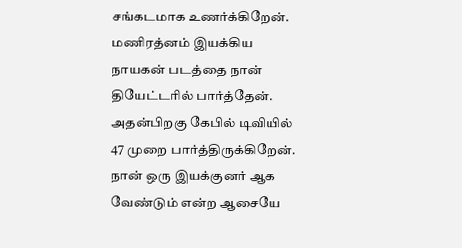சங்கடமாக உணர்க்கிறேன். மணிரத்னம் இயக்கிய நாயகன் படத்தை நான் தியேட்டரில் பார்த்தேன். அதன்பிறகு கேபில் டிவியில் 47 முறை பார்த்திருக்கிறேன். நான் ஒரு இயக்குனர் ஆக வேண்டும் என்ற ஆசையே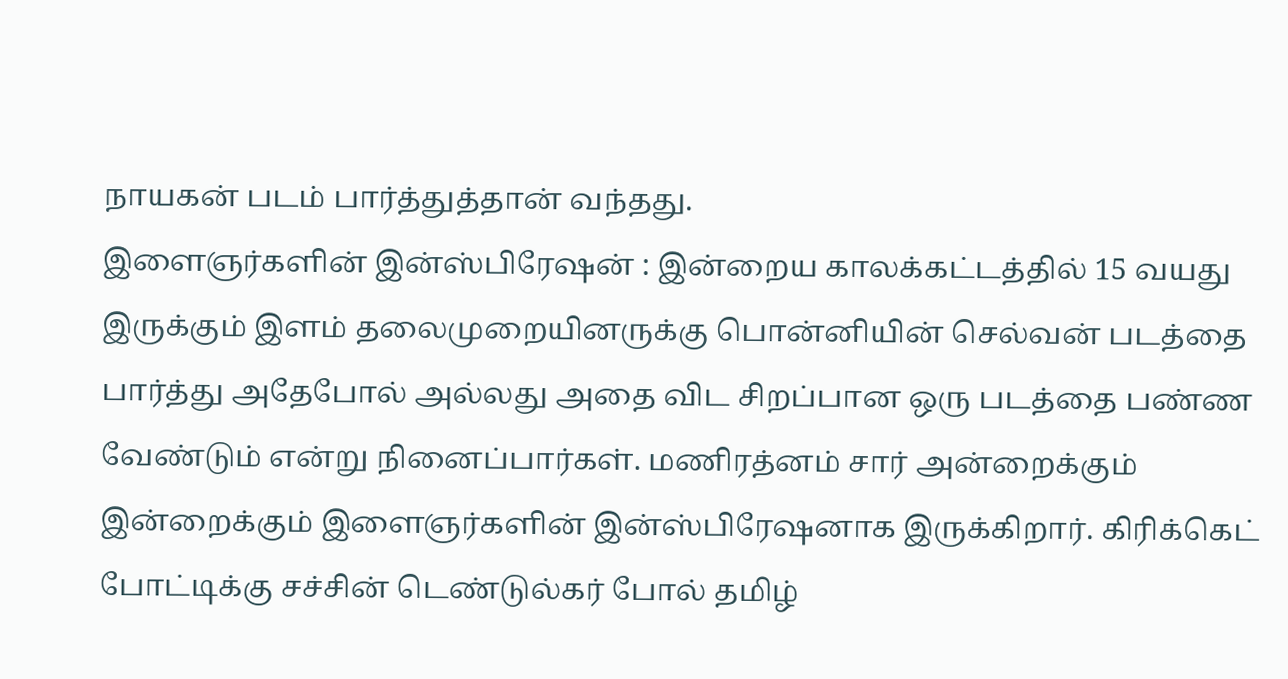நாயகன் படம் பார்த்துத்தான் வந்தது.
இளைஞர்களின் இன்ஸ்பிரேஷன் : இன்றைய காலக்கட்டத்தில் 15 வயது இருக்கும் இளம் தலைமுறையினருக்கு பொன்னியின் செல்வன் படத்தை பார்த்து அதேபோல் அல்லது அதை விட சிறப்பான ஒரு படத்தை பண்ண வேண்டும் என்று நினைப்பார்கள். மணிரத்னம் சார் அன்றைக்கும் இன்றைக்கும் இளைஞர்களின் இன்ஸ்பிரேஷனாக இருக்கிறார். கிரிக்கெட் போட்டிக்கு சச்சின் டெண்டுல்கர் போல் தமிழ்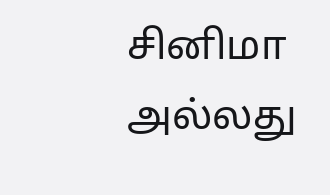சினிமா அல்லது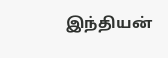இந்தியன்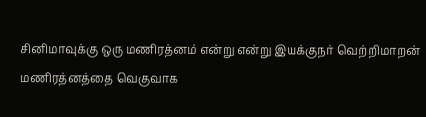சினிமாவுக்கு ஒரு மணிரத்னம் என்று என்று இயக்குநர் வெற்றிமாறன் மணிரத்னத்தை வெகுவாக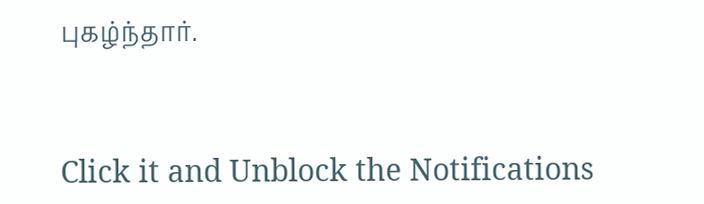புகழ்ந்தார்.


Click it and Unblock the Notifications